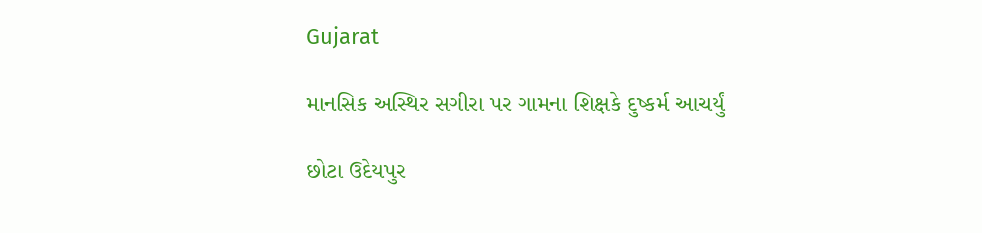Gujarat

માનસિક અસ્થિર સગીરા પર ગામના શિક્ષકે દુષ્કર્મ આચર્યું

છોટા ઉદેયપુર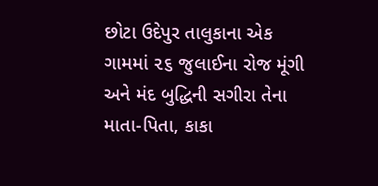છોટા ઉદેપુર તાલુકાના એક ગામમાં ૨૬ જુલાઈના રોજ મૂંગી અને મંદ બુદ્ધિની સગીરા તેના માતા-પિતા, કાકા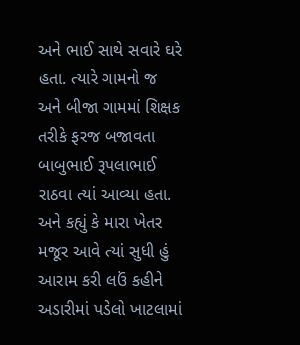અને ભાઈ સાથે સવારે ઘરે હતા. ત્યારે ગામનો જ અને બીજા ગામમાં શિક્ષક તરીકે ફરજ બજાવતા બાબુભાઈ રૂપલાભાઈ રાઠવા ત્યાં આવ્યા હતા. અને કહ્યું કે મારા ખેતર મજૂર આવે ત્યાં સુધી હું આરામ કરી લઉં કહીને અડારીમાં પડેલો ખાટલામાં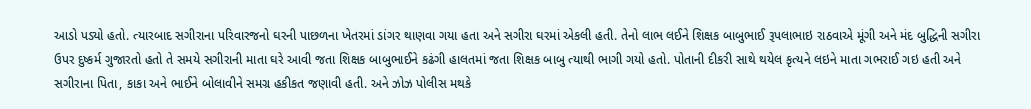આડો પડ્યો હતો. ત્યારબાદ સગીરાના પરિવારજનો ઘરની પાછળના ખેતરમાં ડાંગર થાણવા ગયા હતા અને સગીરા ઘરમાં એકલી હતી. તેનો લાભ લઈને શિક્ષક બાબુભાઈ રૂપલાભાઇ રાઠવાએ મૂંગી અને મંદ બુદ્ધિની સગીરા ઉપર દુષ્કર્મ ગુજારતો હતો તે સમયે સગીરાની માતા ઘરે આવી જતા શિક્ષક બાબુભાઈને કઢંગી હાલતમાં જતા શિક્ષક બાબુ ત્યાથી ભાગી ગયો હતો. પોતાની દીકરી સાથે થયેલ કૃત્યને લઇને માતા ગભરાઈ ગઇ હતી અને સગીરાના પિતા, કાકા અને ભાઈને બોલાવીને સમગ્ર હકીકત જણાવી હતી. અને ઝોઝ પોલીસ મથકે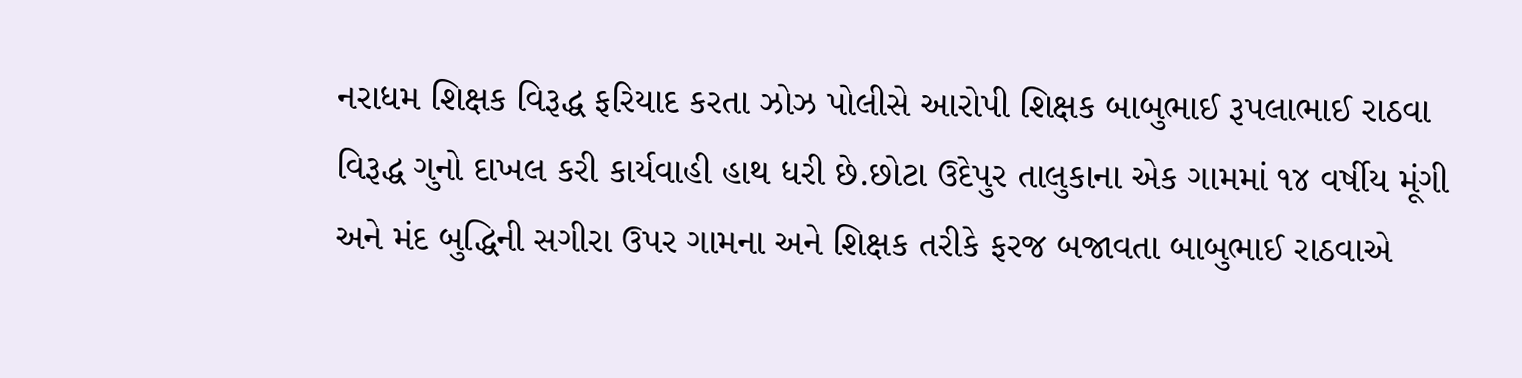નરાધમ શિક્ષક વિરૂદ્ધ ફરિયાદ કરતા ઝોઝ પોલીસે આરોપી શિક્ષક બાબુભાઈ રૂપલાભાઈ રાઠવા વિરૂદ્ધ ગુનો દાખલ કરી કાર્યવાહી હાથ ધરી છે.છોટા ઉદેપુર તાલુકાના એક ગામમાં ૧૪ વર્ષીય મૂંગી અને મંદ બુદ્ધિની સગીરા ઉપર ગામના અને શિક્ષક તરીકે ફરજ બજાવતા બાબુભાઈ રાઠવાએ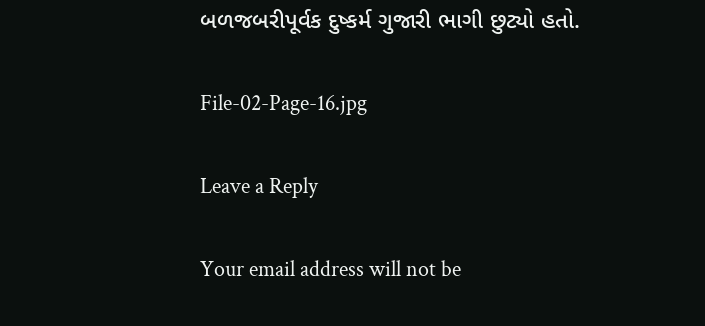બળજબરીપૂર્વક દુષ્કર્મ ગુજારી ભાગી છુટ્યો હતો.

File-02-Page-16.jpg

Leave a Reply

Your email address will not be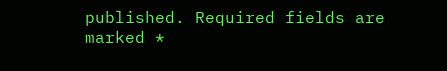published. Required fields are marked *